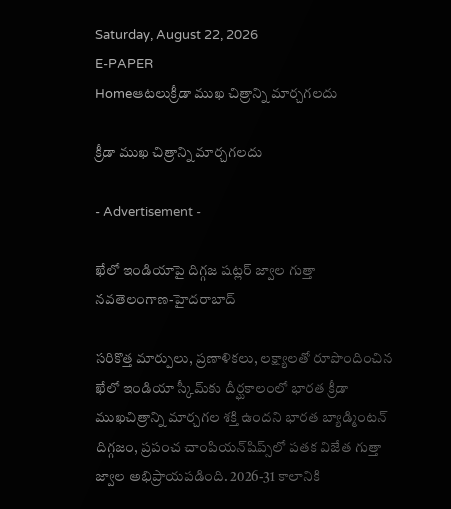Saturday, August 22, 2026
E-PAPER
Homeఆటలుక్రీడా ముఖ చిత్రాన్ని మార్చగలదు

క్రీడా ముఖ చిత్రాన్ని మార్చగలదు

- Advertisement -

ఖేలో ఇండియాపై దిగ్గజ షట్లర్‌ జ్వాల గుత్తా
నవతెలంగాణ-హైదరాబాద్‌

సరికొత్త మార్పులు, ప్రణాళికలు, లక్ష్యాలతో రూపొందించిన ఖేలో ఇండియా స్కీమ్‌కు దీర్ఘకాలంలో భారత క్రీడా ముఖచిత్రాన్ని మార్చగల శక్తి ఉందని భారత బ్యాడ్మింటన్ దిగ్గజం, ప్రపంచ చాంపియన్‌షిప్స్‌లో పతక విజేత గుత్తా జ్వాల అభిప్రాయపడింది. 2026-31 కాలానికి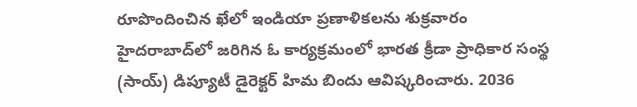రూపొందించిన ఖేలో ఇండియా ప్రణాళికలను శుక్రవారం హైదరాబాద్‌లో జరిగిన ఓ కార్యక్రమంలో భారత క్రీడా ప్రాధికార సంస్థ (సాయ్‌) డిప్యూటీ డైరెక్టర్‌ హిమ బిందు ఆవిష్కరించారు. 2036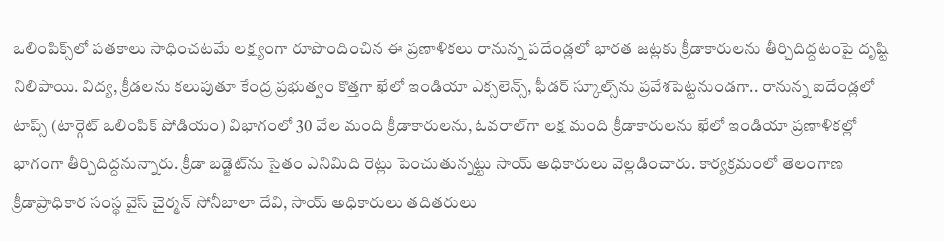ఒలింపిక్స్‌లో పతకాలు సాధించటమే లక్ష్యంగా రూపొందించిన ఈ ప్రణాళికలు రానున్న పదేండ్లలో భారత జట్లకు క్రీడాకారులను తీర్చిదిద్దటంపై దృష్టి నిలిపాయి. విద్య, క్రీడలను కలుపుతూ కేంద్ర ప్రభుత్వం కొత్తగా ఖేలో ఇండియా ఎక్సలెన్స్‌, ఫీడర్‌ స్కూల్స్‌ను ప్రవేశపెట్టనుండగా.. రానున్న ఐదేండ్లలో టాప్స్‌ (టార్గెట్‌ ఒలింపిక్‌ పోడియం) విభాగంలో 30 వేల మంది క్రీడాకారులను, ఓవరాల్‌గా లక్ష మంది క్రీడాకారులను ఖేలో ఇండియా ప్రణాళికల్లో భాగంగా తీర్చిదిద్దనున్నారు. క్రీడా బడ్జెట్‌ను సైతం ఎనిమిది రెట్లు పెంచుతున్నట్టు సాయ్ అధికారులు వెల్లడించారు. కార్యక్రమంలో తెలంగాణ క్రీడాప్రాధికార సంస్థ వైస్‌ చైర్మన్‌ సోనీబాలా దేవి, సాయ్‌ అధికారులు తదితరులు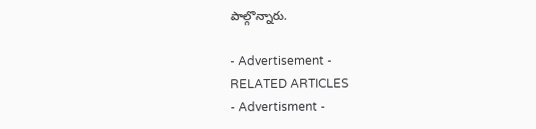పాల్గొన్నారు.

- Advertisement -
RELATED ARTICLES
- Advertisment -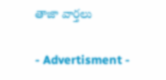తాజా వార్తలు

- Advertisment -